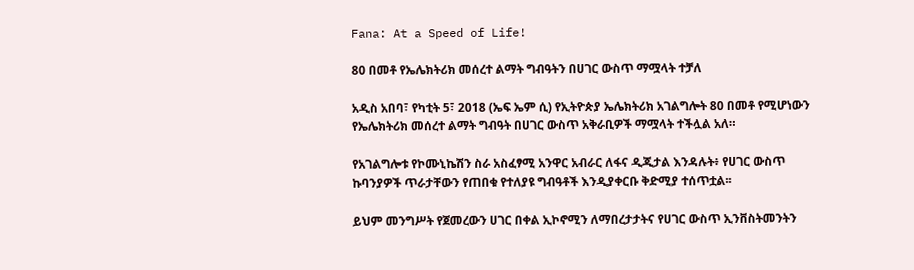Fana: At a Speed of Life!

80 በመቶ የኤሌክትሪክ መሰረተ ልማት ግብዓትን በሀገር ውስጥ ማሟላት ተቻለ

አዲስ አበባ፣ የካቲት 5፣ 2018 (ኤፍ ኤም ሲ) የኢትዮጵያ ኤሌክትሪክ አገልግሎት 80 በመቶ የሚሆነውን የኤሌክትሪክ መሰረተ ልማት ግብዓት በሀገር ውስጥ አቅራቢዎች ማሟላት ተችሏል አለ።

የአገልግሎቱ የኮሙኒኬሽን ስራ አስፈፃሚ አንዋር አብራር ለፋና ዲጂታል እንዳሉት፥ የሀገር ውስጥ ኩባንያዎች ጥራታቸውን የጠበቁ የተለያዩ ግብዓቶች እንዲያቀርቡ ቅድሚያ ተሰጥቷል፡፡

ይህም መንግሥት የጀመረውን ሀገር በቀል ኢኮኖሚን ለማበረታታትና የሀገር ውስጥ ኢንቨስትመንትን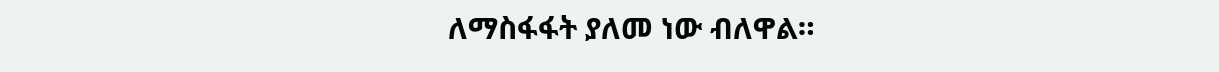ለማስፋፋት ያለመ ነው ብለዋል።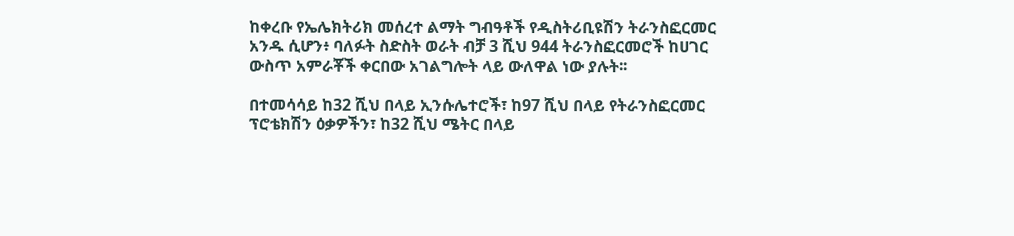ከቀረቡ የኤሌክትሪክ መሰረተ ልማት ግብዓቶች የዲስትሪቢዩሽን ትራንስፎርመር አንዱ ሲሆን፥ ባለፉት ስድስት ወራት ብቻ 3 ሺህ 944 ትራንስፎርመሮች ከሀገር ውስጥ አምራቾች ቀርበው አገልግሎት ላይ ውለዋል ነው ያሉት፡፡

በተመሳሳይ ከ32 ሺህ በላይ ኢንሱሌተሮች፣ ከ97 ሺህ በላይ የትራንስፎርመር ፕሮቴክሽን ዕቃዎችን፣ ከ32 ሺህ ሜትር በላይ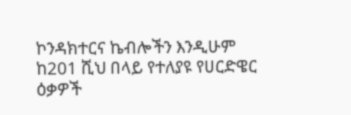ኮንዳክተርና ኬብሎችን እንዲሁም ከ201 ሺህ በላይ የተለያዩ የሀርድዌር ዕቃዎች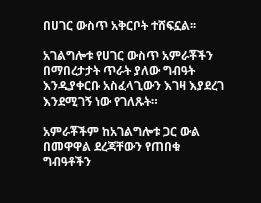በሀገር ውስጥ አቅርቦት ተሸፍኗል፡፡

አገልግሎቱ የሀገር ውስጥ አምራቾችን በማበረታታት ጥራት ያለው ግብዓት እንዲያቀርቡ አስፈላጊውን እገዛ እያደረገ እንደሚገኝ ነው የገለጹት።

አምራቾችም ከአገልግሎቱ ጋር ውል በመዋዋል ደረጃቸውን የጠበቁ ግብዓቶችን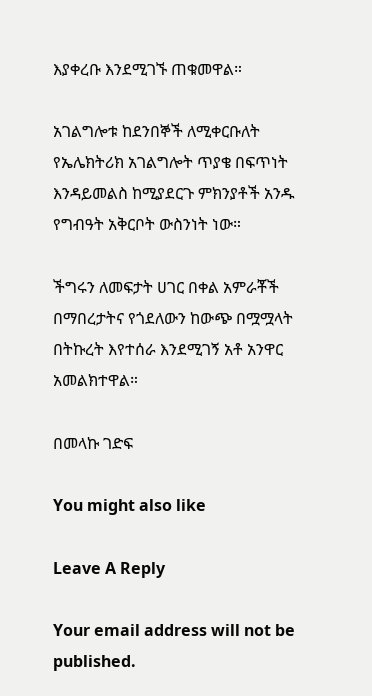እያቀረቡ እንደሚገኙ ጠቁመዋል።

አገልግሎቱ ከደንበኞች ለሚቀርቡለት የኤሌክትሪክ አገልግሎት ጥያቄ በፍጥነት እንዳይመልስ ከሚያደርጉ ምክንያቶች አንዱ የግብዓት አቅርቦት ውስንነት ነው።

ችግሩን ለመፍታት ሀገር በቀል አምራቾች በማበረታትና የጎደለውን ከውጭ በሟሟላት በትኩረት እየተሰራ እንደሚገኝ አቶ አንዋር አመልክተዋል።

በመላኩ ገድፍ

You might also like

Leave A Reply

Your email address will not be published.